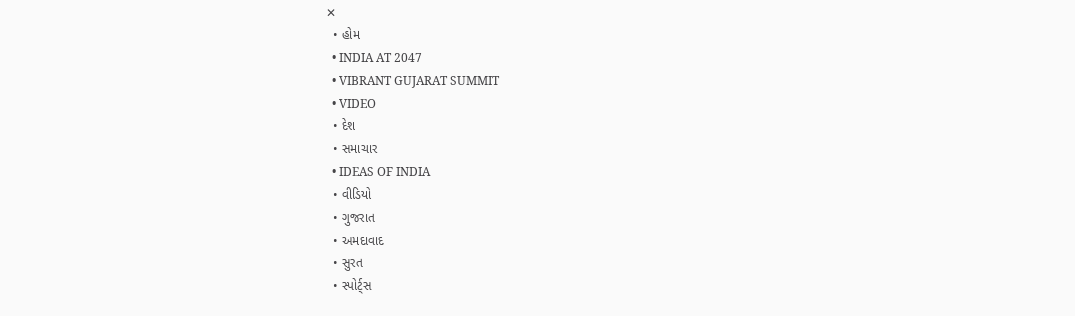✕
  • હોમ
  • INDIA AT 2047
  • VIBRANT GUJARAT SUMMIT
  • VIDEO
  • દેશ
  • સમાચાર
  • IDEAS OF INDIA
  • વીડિયો
  • ગુજરાત
  • અમદાવાદ
  • સુરત
  • સ્પોર્ટ્સ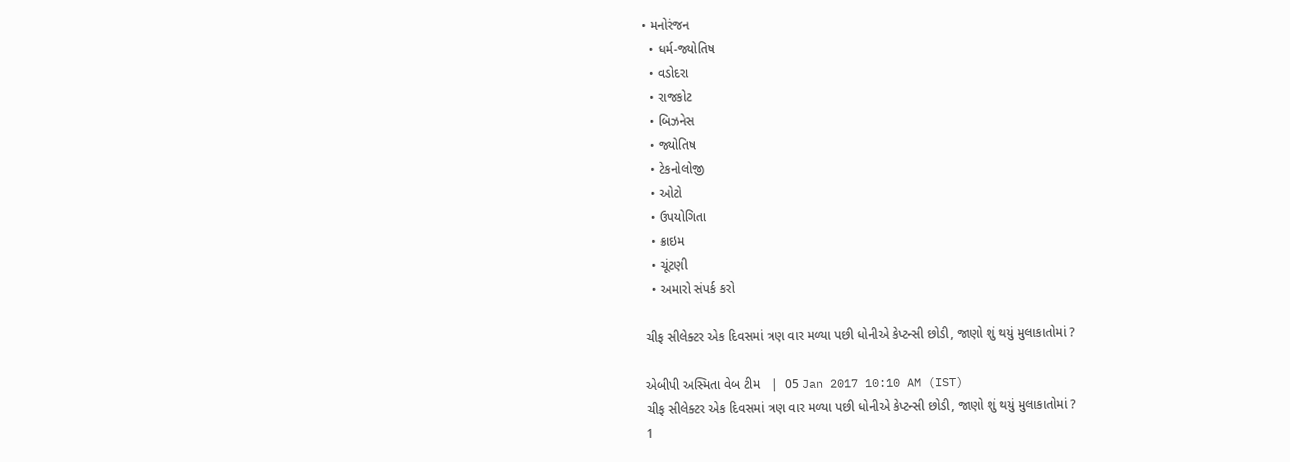• મનોરંજન
  • ધર્મ-જ્યોતિષ
  • વડોદરા
  • રાજકોટ
  • બિઝનેસ
  • જ્યોતિષ
  • ટેકનોલોજી
  • ઓટો
  • ઉપયોગિતા
  • ક્રાઇમ
  • ચૂંટણી
  • અમારો સંપર્ક કરો

ચીફ સીલેક્ટર એક દિવસમાં ત્રણ વાર મળ્યા પછી ધોનીએ કેપ્ટન્સી છોડી, જાણો શું થયું મુલાકાતોમાં ?

એબીપી અસ્મિતા વેબ ટીમ   |  05 Jan 2017 10:10 AM (IST)
ચીફ સીલેક્ટર એક દિવસમાં ત્રણ વાર મળ્યા પછી ધોનીએ કેપ્ટન્સી છોડી, જાણો શું થયું મુલાકાતોમાં ?
1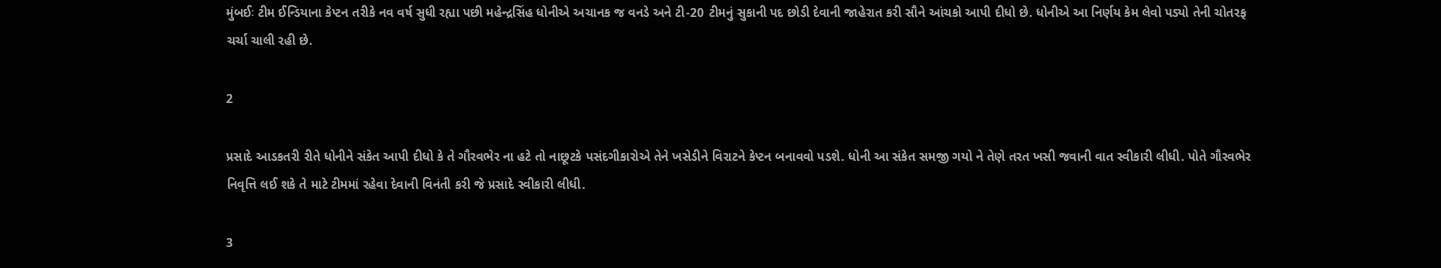મુંબઈઃ ટીમ ઈન્ડિયાના કેપ્ટન તરીકે નવ વર્ષ સુધી રહ્યા પછી મહેન્દ્રસિંહ ધોનીએ અચાનક જ વનડે અને ટી-20 ટીમનું સુકાની પદ છોડી દેવાની જાહેરાત કરી સૌને આંચકો આપી દીધો છે. ધોનીએ આ નિર્ણય કેમ લેવો પડ્યો તેની ચોતરફ ચર્ચા ચાલી રહી છે.

2

પ્રસાદે આડકતરી રીતે ધોનીને સંકેત આપી દીધો કે તે ગૌરવભેર ના હટે તો નાછૂટકે પસંદગીકારોએ તેને ખસેડીને વિરાટને કેપ્ટન બનાવવો પડશે. ધોની આ સંકેત સમજી ગયો ને તેણે તરત ખસી જવાની વાત સ્વીકારી લીધી. પોતે ગૌરવભેર નિવૃત્તિ લઈ શકે તે માટે ટીમમાં રહેવા દેવાની વિનંતી કરી જે પ્રસાદે સ્વીકારી લીધી.

3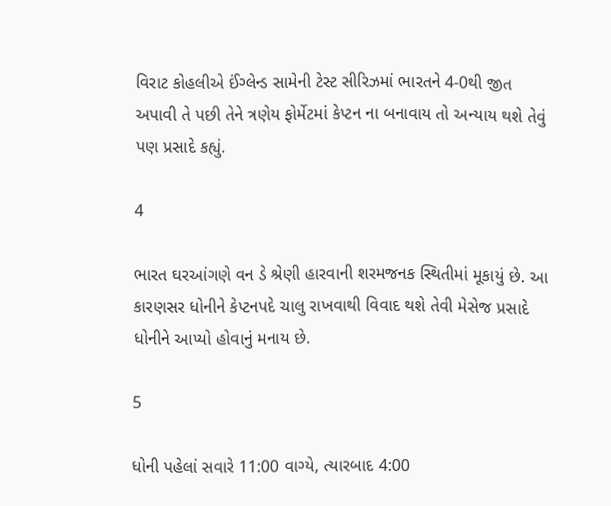વિરાટ કોહલીએ ઈંગ્લેન્ડ સામેની ટેસ્ટ સીરિઝમાં ભારતને 4-0થી જીત અપાવી તે પછી તેને ત્રણેય ફોર્મેટમાં કેપ્ટન ના બનાવાય તો અન્યાય થશે તેવું પણ પ્રસાદે કહ્યું.

4

ભારત ઘરઆંગણે વન ડે શ્રેણી હારવાની શરમજનક સ્થિતીમાં મૂકાયું છે. આ કારણસર ધોનીને કેપ્ટનપદે ચાલુ રાખવાથી વિવાદ થશે તેવી મેસેજ પ્રસાદે ધોનીને આપ્યો હોવાનું મનાય છે.

5

ધોની પહેલાં સવારે 11:00 વાગ્યે, ત્યારબાદ 4:00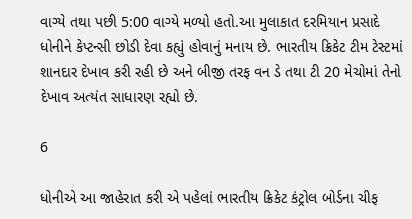વાગ્યે તથા પછી 5:00 વાગ્યે મળ્યો હતો.આ મુલાકાત દરમિયાન પ્રસાદે ધોનીને કેપ્ટન્સી છોડી દેવા કહ્યું હોવાનું મનાય છે. ભારતીય ક્રિકેટ ટીમ ટેસ્ટમાં શાનદાર દેખાવ કરી રહી છે અને બીજી તરફ વન ડે તથા ટી 20 મેચોમાં તેનો દેખાવ અત્યંત સાધારણ રહ્યો છે.

6

ધોનીએ આ જાહેરાત કરી એ પહેલાં ભારતીય ક્રિકેટ કંટ્રોલ બોર્ડના ચીફ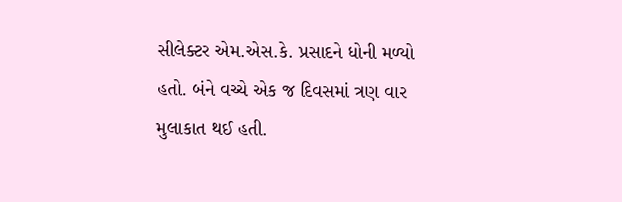સીલેક્ટર એમ.એસ.કે. પ્રસાદને ધોની મળ્યો હતો. બંને વચ્ચે એક જ દિવસમાં ત્રણ વાર મુલાકાત થઈ હતી.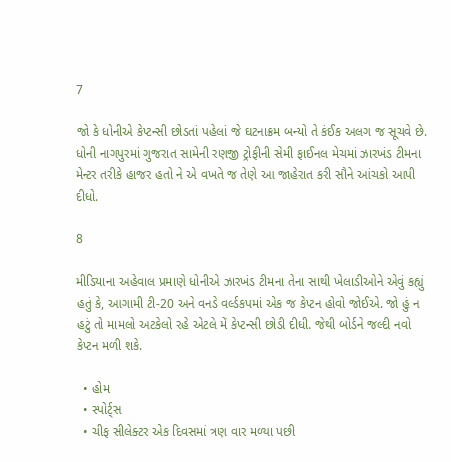7

જો કે ધોનીએ કેપ્ટન્સી છોડતાં પહેલાં જે ઘટનાક્રમ બન્યો તે કંઈક અલગ જ સૂચવે છે. ધોની નાગપુરમાં ગુજરાત સામેની રણજી ટ્રોફીની સેમી ફાઈનલ મેચમાં ઝારખંડ ટીમના મેન્ટર તરીકે હાજર હતો ને એ વખતે જ તેણે આ જાહેરાત કરી સૌને આંચકો આપી દીધો.

8

મીડિયાના અહેવાલ પ્રમાણે ધોનીએ ઝારખંડ ટીમના તેના સાથી ખેલાડીઓને એવું કહ્યું હતું કે, આગામી ટી-20 અને વનડે વર્લ્ડકપમાં એક જ કેપ્ટન હોવો જોઈએ. જો હું ન હટું તો મામલો અટકેલો રહે એટલે મેં કેપ્ટન્સી છોડી દીધી. જેથી બોર્ડને જલ્દી નવો કેપ્ટન મળી શકે.

  • હોમ
  • સ્પોર્ટ્સ
  • ચીફ સીલેક્ટર એક દિવસમાં ત્રણ વાર મળ્યા પછી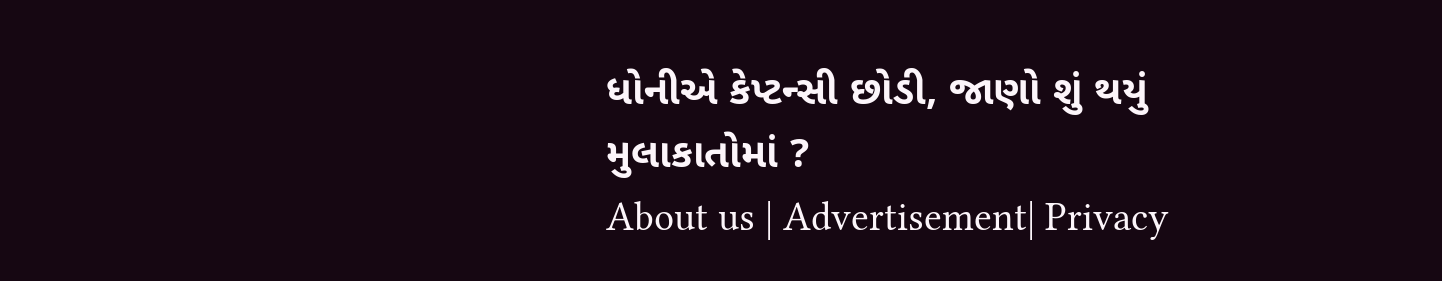ધોનીએ કેપ્ટન્સી છોડી, જાણો શું થયું મુલાકાતોમાં ?
About us | Advertisement| Privacy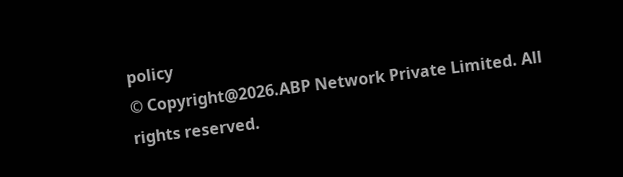policy
© Copyright@2026.ABP Network Private Limited. All rights reserved.